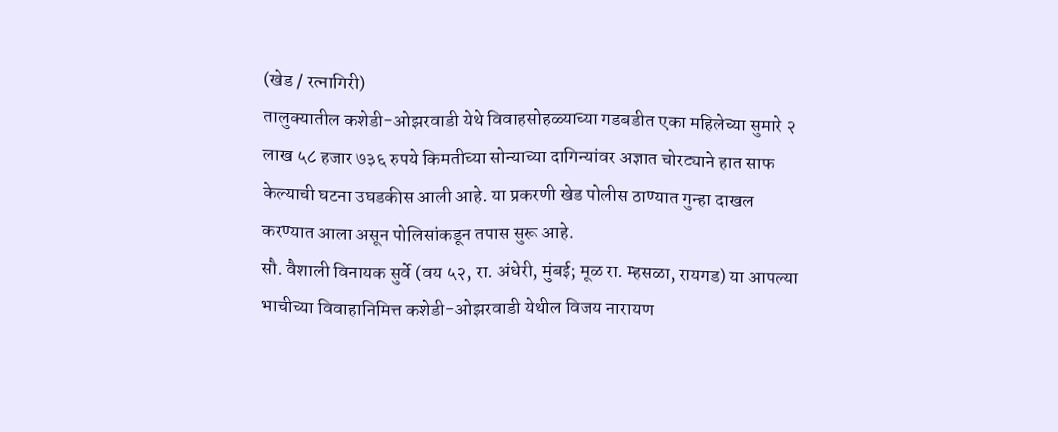(खेड / रत्नागिरी)
तालुक्यातील कशेडी-ओझरवाडी येथे विवाहसोहळ्याच्या गडबडीत एका महिलेच्या सुमारे २ लाख ५८ हजार ७३६ रुपये किमतीच्या सोन्याच्या दागिन्यांवर अज्ञात चोरट्याने हात साफ केल्याची घटना उघडकीस आली आहे. या प्रकरणी खेड पोलीस ठाण्यात गुन्हा दाखल करण्यात आला असून पोलिसांकडून तपास सुरू आहे.
सौ. वैशाली विनायक सुर्वे (वय ५२, रा. अंधेरी, मुंबई; मूळ रा. म्हसळा, रायगड) या आपल्या भाचीच्या विवाहानिमित्त कशेडी-ओझरवाडी येथील विजय नारायण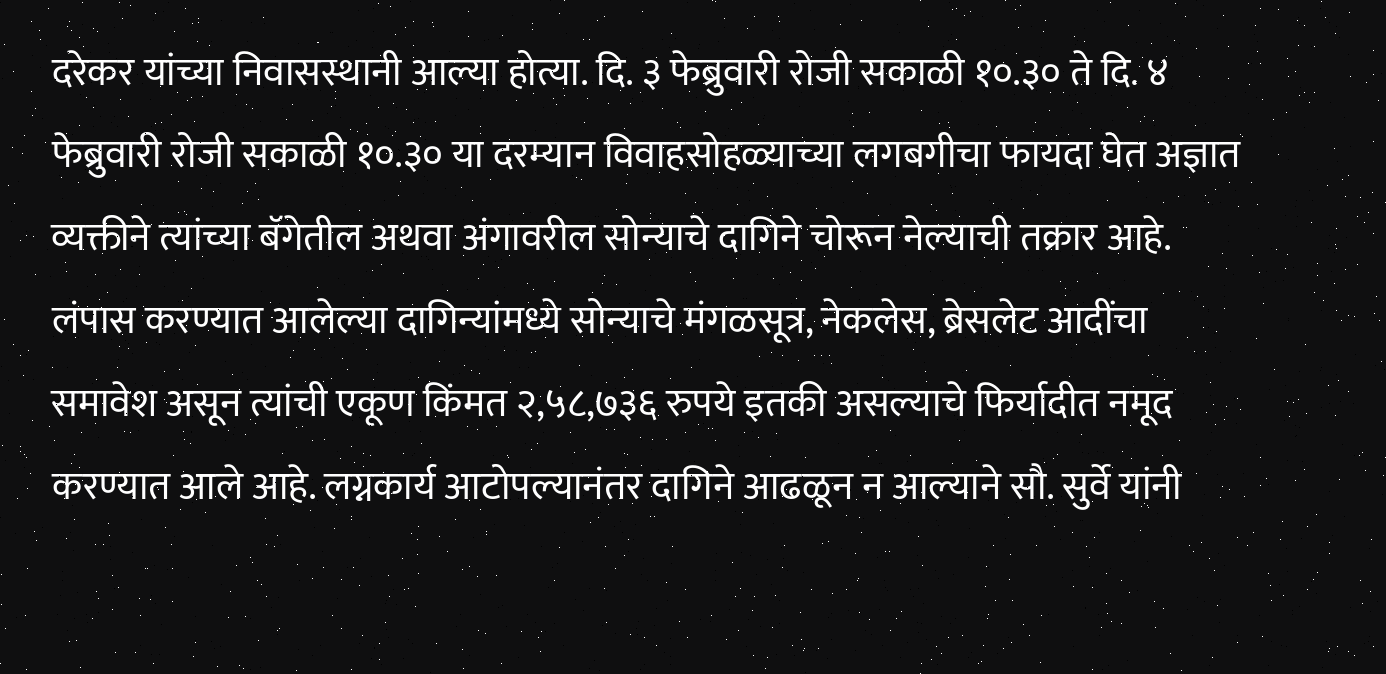दरेकर यांच्या निवासस्थानी आल्या होत्या. दि. ३ फेब्रुवारी रोजी सकाळी १०.३० ते दि. ४ फेब्रुवारी रोजी सकाळी १०.३० या दरम्यान विवाहसोहळ्याच्या लगबगीचा फायदा घेत अज्ञात व्यक्तीने त्यांच्या बॅगेतील अथवा अंगावरील सोन्याचे दागिने चोरून नेल्याची तक्रार आहे.
लंपास करण्यात आलेल्या दागिन्यांमध्ये सोन्याचे मंगळसूत्र, नेकलेस, ब्रेसलेट आदींचा समावेश असून त्यांची एकूण किंमत २,५८,७३६ रुपये इतकी असल्याचे फिर्यादीत नमूद करण्यात आले आहे. लग्नकार्य आटोपल्यानंतर दागिने आढळून न आल्याने सौ. सुर्वे यांनी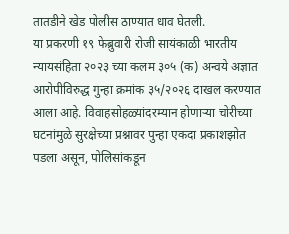तातडीने खेड पोलीस ठाण्यात धाव घेतली.
या प्रकरणी १९ फेब्रुवारी रोजी सायंकाळी भारतीय न्यायसंहिता २०२३ च्या कलम ३०५ (क) अन्वये अज्ञात आरोपीविरुद्ध गुन्हा क्रमांक ३५/२०२६ दाखल करण्यात आला आहे. विवाहसोहळ्यांदरम्यान होणाऱ्या चोरीच्या घटनांमुळे सुरक्षेच्या प्रश्नावर पुन्हा एकदा प्रकाशझोत पडला असून, पोलिसांकडून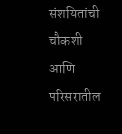संशयितांची चौकशी आणि परिसरातील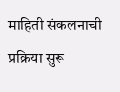माहिती संकलनाची प्रक्रिया सुरू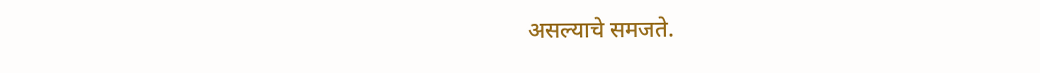असल्याचे समजते.